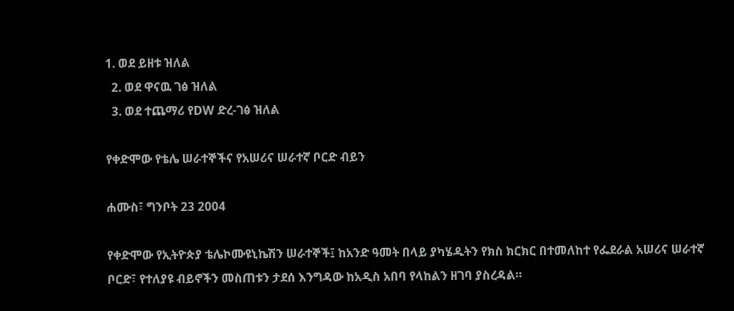1. ወደ ይዘቱ ዝለል
  2. ወደ ዋናዉ ገፅ ዝለል
  3. ወደ ተጨማሪ የDW ድረ-ገፅ ዝለል

የቀድሞው የቴሌ ሠራተኞችና የአሠሪና ሠራተኛ ቦርድ ብይን

ሐሙስ፣ ግንቦት 23 2004

የቀድሞው የኢትዮጵያ ቴሌኮሙዩኒኬሽን ሠራተኞች፤ ከአንድ ዓመት በላይ ያካሄዱትን የክስ ክርክር በተመለከተ የፌደራል አሠሪና ሠራተኛ ቦርድ፣ የተለያዩ ብይኖችን መስጠቱን ታደሰ እንግዳው ከአዲስ አበባ የላከልን ዘገባ ያስረዳል።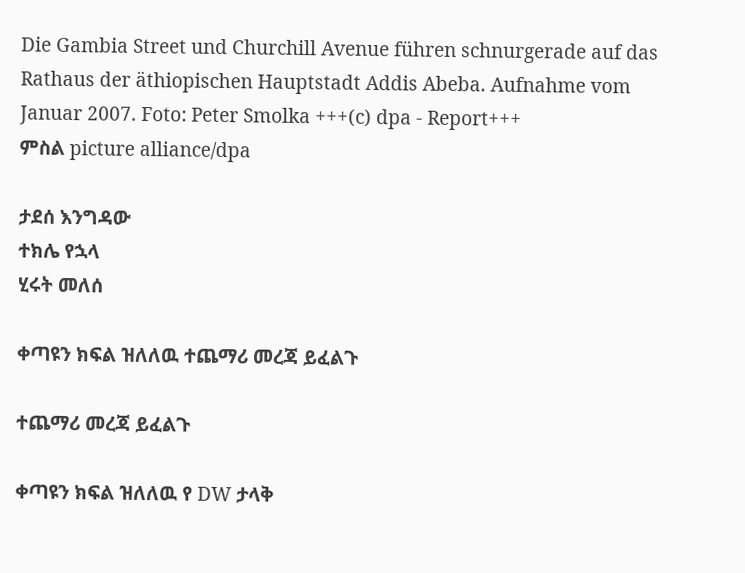Die Gambia Street und Churchill Avenue führen schnurgerade auf das Rathaus der äthiopischen Hauptstadt Addis Abeba. Aufnahme vom Januar 2007. Foto: Peter Smolka +++(c) dpa - Report+++
ምስል picture alliance/dpa

ታደሰ እንግዳው
ተክሌ የኋላ
ሂሩት መለሰ

ቀጣዩን ክፍል ዝለለዉ ተጨማሪ መረጃ ይፈልጉ

ተጨማሪ መረጃ ይፈልጉ

ቀጣዩን ክፍል ዝለለዉ የ DW ታላቅ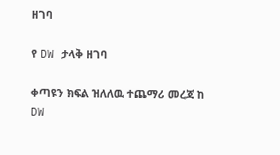ዘገባ

የ DW ታላቅ ዘገባ

ቀጣዩን ክፍል ዝለለዉ ተጨማሪ መረጃ ከ DW